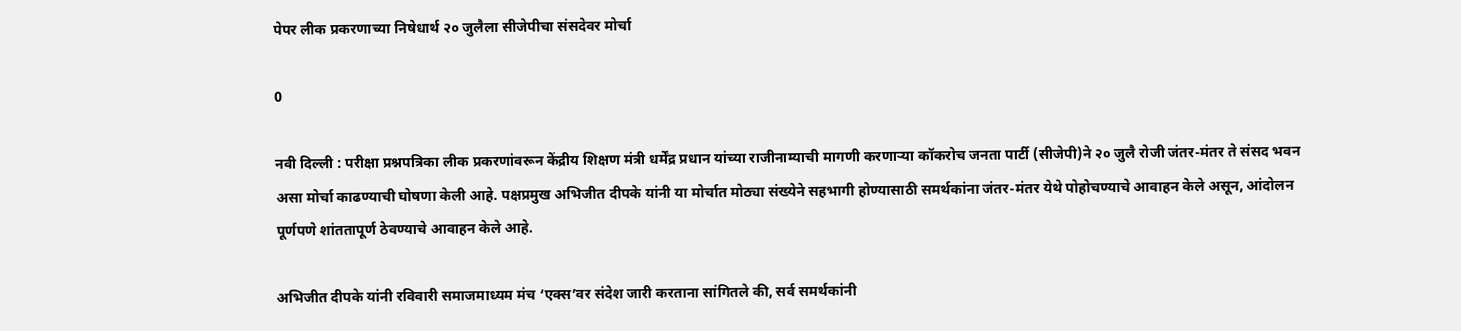पेपर लीक प्रकरणाच्या निषेधार्थ २० जुलैला सीजेपीचा संसदेवर मोर्चा

0

नवी दिल्ली : परीक्षा प्रश्नपत्रिका लीक प्रकरणांवरून केंद्रीय शिक्षण मंत्री धर्मेंद्र प्रधान यांच्या राजीनाम्याची मागणी करणाऱ्या कॉकरोच जनता पार्टी (सीजेपी)ने २० जुलै रोजी जंतर-मंतर ते संसद भवन असा मोर्चा काढण्याची घोषणा केली आहे. पक्षप्रमुख अभिजीत दीपके यांनी या मोर्चात मोठ्या संख्येने सहभागी होण्यासाठी समर्थकांना जंतर-मंतर येथे पोहोचण्याचे आवाहन केले असून, आंदोलन पूर्णपणे शांततापूर्ण ठेवण्याचे आवाहन केले आहे.

अभिजीत दीपके यांनी रविवारी समाजमाध्यम मंच ‘एक्स’वर संदेश जारी करताना सांगितले की, सर्व समर्थकांनी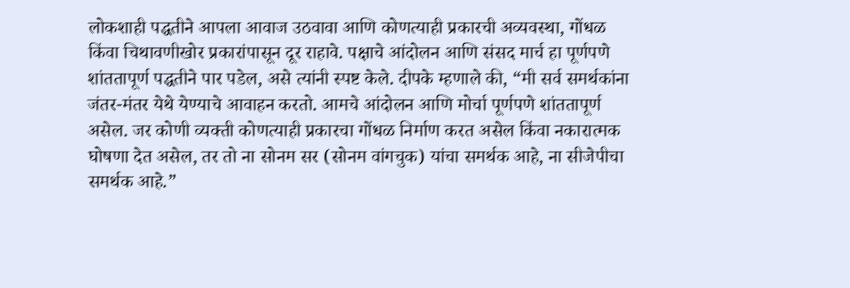लोकशाही पद्धतीने आपला आवाज उठवावा आणि कोणत्याही प्रकारची अव्यवस्था, गोंधळ किंवा चिथावणीखोर प्रकारांपासून दूर राहावे. पक्षाचे आंदोलन आणि संसद मार्च हा पूर्णपणे शांततापूर्ण पद्धतीने पार पडेल, असे त्यांनी स्पष्ट केले. दीपके म्हणाले की, “मी सर्व समर्थकांना जंतर-मंतर येथे येण्याचे आवाहन करतो. आमचे आंदोलन आणि मोर्चा पूर्णपणे शांततापूर्ण असेल. जर कोणी व्यक्ती कोणत्याही प्रकारचा गोंधळ निर्माण करत असेल किंवा नकारात्मक घोषणा देत असेल, तर तो ना सोनम सर (सोनम वांगचुक) यांचा समर्थक आहे, ना सीजेपीचा समर्थक आहे.”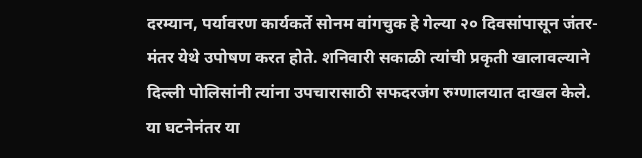दरम्यान, पर्यावरण कार्यकर्ते सोनम वांगचुक हे गेल्या २० दिवसांपासून जंतर-मंतर येथे उपोषण करत होते. शनिवारी सकाळी त्यांची प्रकृती खालावल्याने दिल्ली पोलिसांनी त्यांना उपचारासाठी सफदरजंग रुग्णालयात दाखल केले. या घटनेनंतर या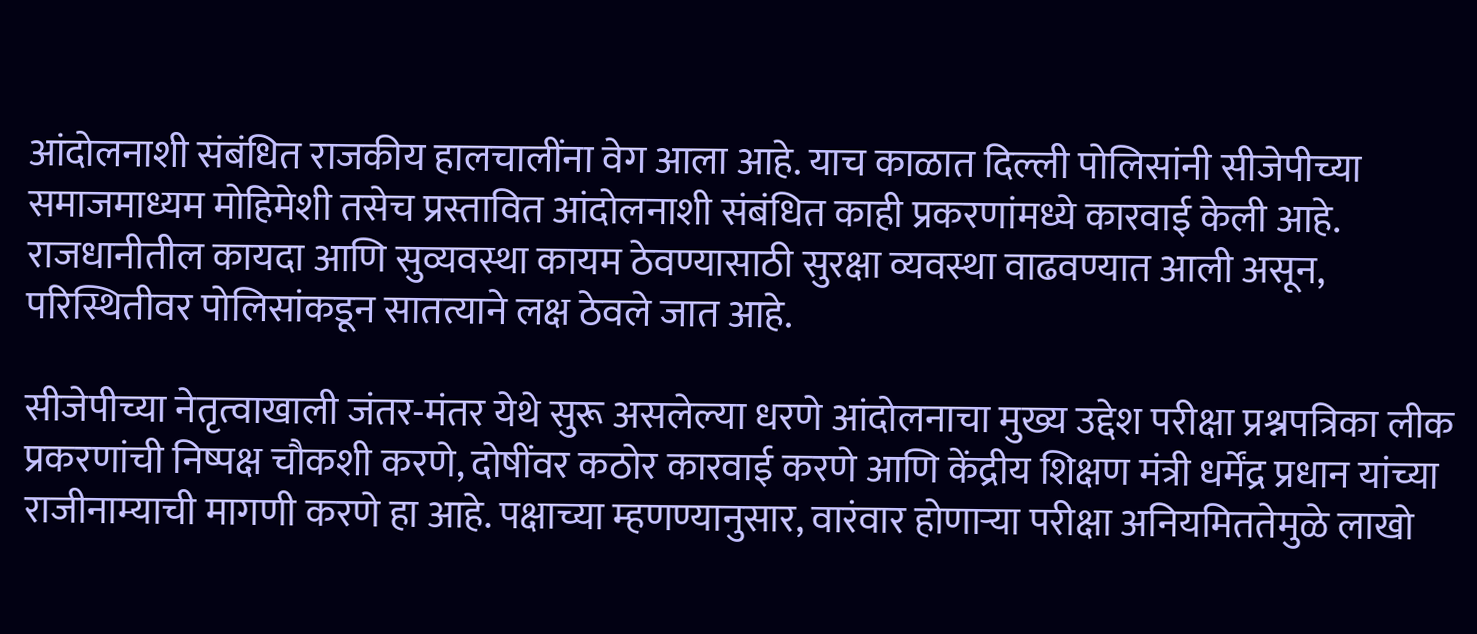आंदोलनाशी संबंधित राजकीय हालचालींना वेग आला आहे. याच काळात दिल्ली पोलिसांनी सीजेपीच्या समाजमाध्यम मोहिमेशी तसेच प्रस्तावित आंदोलनाशी संबंधित काही प्रकरणांमध्ये कारवाई केली आहे. राजधानीतील कायदा आणि सुव्यवस्था कायम ठेवण्यासाठी सुरक्षा व्यवस्था वाढवण्यात आली असून, परिस्थितीवर पोलिसांकडून सातत्याने लक्ष ठेवले जात आहे.

सीजेपीच्या नेतृत्वाखाली जंतर-मंतर येथे सुरू असलेल्या धरणे आंदोलनाचा मुख्य उद्देश परीक्षा प्रश्नपत्रिका लीक प्रकरणांची निष्पक्ष चौकशी करणे, दोषींवर कठोर कारवाई करणे आणि केंद्रीय शिक्षण मंत्री धर्मेंद्र प्रधान यांच्या राजीनाम्याची मागणी करणे हा आहे. पक्षाच्या म्हणण्यानुसार, वारंवार होणाऱ्या परीक्षा अनियमिततेमुळे लाखो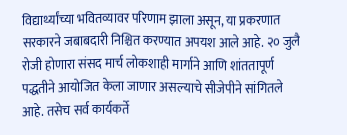विद्यार्थ्यांच्या भवितव्यावर परिणाम झाला असून, या प्रकरणात सरकारने जबाबदारी निश्चित करण्यात अपयश आले आहे. २० जुलै रोजी होणारा संसद मार्च लोकशाही मार्गाने आणि शांततापूर्ण पद्धतीने आयोजित केला जाणार असल्याचे सीजेपीने सांगितले आहे. तसेच सर्व कार्यकर्ते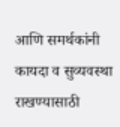आणि समर्थकांनी कायदा व सुव्यवस्था राखण्यासाठी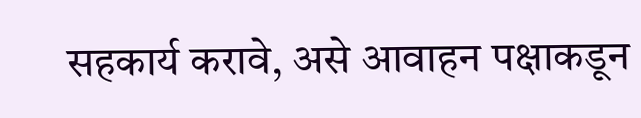सहकार्य करावे, असे आवाहन पक्षाकडून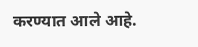करण्यात आले आहे.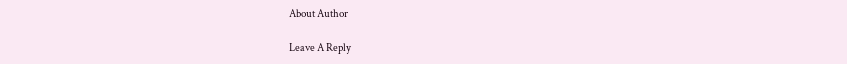About Author

Leave A Reply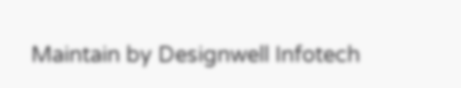Maintain by Designwell Infotech